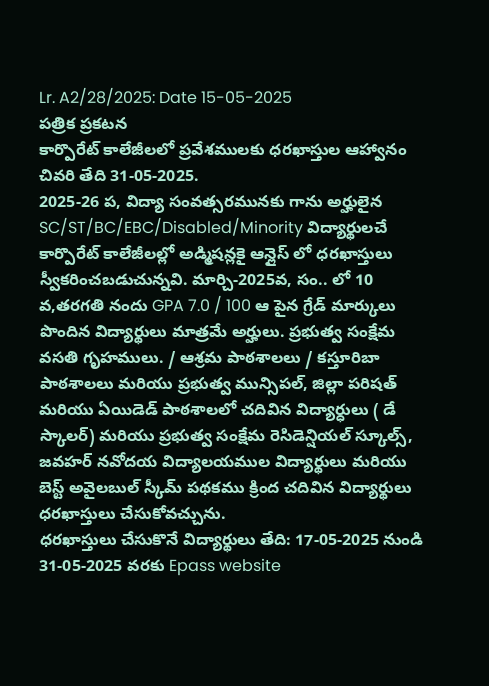Lr. A2/28/2025: Date 15-05-2025
పత్రిక ప్రకటన
కార్పొరేట్ కాలేజీలలో ప్రవేశములకు ధరఖాస్తుల ఆహ్వానం చివరి తేది 31-05-2025.
2025-26 ప, విద్యా సంవత్సరమునకు గాను అర్హులైన SC/ST/BC/EBC/Disabled/Minority విద్యార్థులచే కార్పొరేట్ కాలేజీలల్లో అడ్మిషన్లకై ఆన్లైస్ లో ధరఖాస్తులు స్వీకరించబడుచున్నవి. మార్చి-2025వ, సం.. లో 10 వ,తరగతి నందు GPA 7.0 / 100 ఆ పైన గ్రేడ్ మార్కులు పొందిన విద్యార్థులు మాత్రమే అర్హులు. ప్రభుత్వ సంక్షేమ వసతి గృహములు. / ఆశ్రమ పాఠశాలలు / కస్తూరిబా పాఠశాలలు మరియు ప్రభుత్వ మున్సిపల్, జిల్లా పరిషత్ మరియు ఏయిడెడ్ పాఠశాలలో చదివిన విద్యార్ధులు ( డే స్కాలర్) మరియు ప్రభుత్వ సంక్షేమ రెసిడెన్షియల్ స్కూల్స్, జవహర్ నవోదయ విద్యాలయముల విద్యార్థులు మరియు బెస్ట్ అవైలబుల్ స్కీమ్ పథకము క్రింద చదివిన విద్యార్థులు ధరఖాస్తులు చేసుకోవచ్చును.
ధరఖాస్తులు చేసుకొనే విద్యార్థులు తేది: 17-05-2025 నుండి 31-05-2025 వరకు Epass website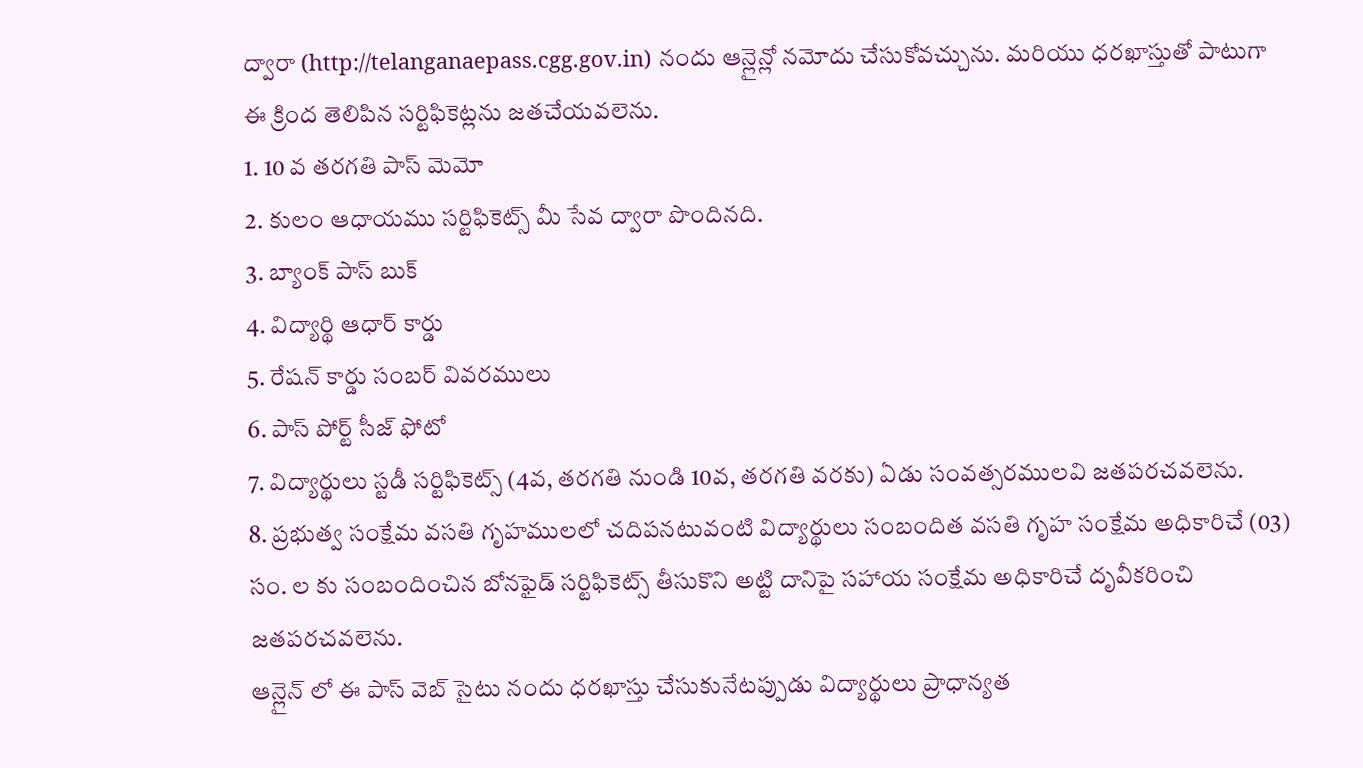ద్వారా (http://telanganaepass.cgg.gov.in) నందు ఆన్లైన్లో నమోదు చేసుకోవచ్చును. మరియు ధరఖాస్తుతో పాటుగా
ఈ క్రింద తెలిపిన సర్టిఫికెట్లను జతచేయవలెను.
1. 10 వ తరగతి పాస్ మెమో
2. కులం ఆధాయము సర్టిఫికెట్స్ మీ సేవ ద్వారా పొందినది.
3. బ్యాంక్ పాస్ బుక్
4. విద్యార్థి ఆధార్ కార్డు
5. రేషన్ కార్డు సంబర్ వివరములు
6. పాస్ పోర్ట్ సీజ్ ఫోటో
7. విద్యార్థులు స్టడీ సర్టిఫికెట్స్ (4వ, తరగతి నుండి 10వ, తరగతి వరకు) ఏడు సంవత్సరములవి జతపరచవలెను.
8. ప్రభుత్వ సంక్షేమ వసతి గృహములలో చదిపనటువంటి విద్యార్థులు సంబందిత వసతి గృహ సంక్షేమ అధికారిచే (03) సం. ల కు సంబందించిన బోనఫైడ్ సర్టిఫికెట్స్ తీసుకొని అట్టి దానిపై సహాయ సంక్షేమ అధికారిచే దృవీకరించి జతపరచవలెను.
ఆన్లైన్ లో ఈ పాస్ వెబ్ సైటు నందు ధరఖాస్తు చేసుకునేటప్పుడు విద్యార్థులు ప్రాధాన్యత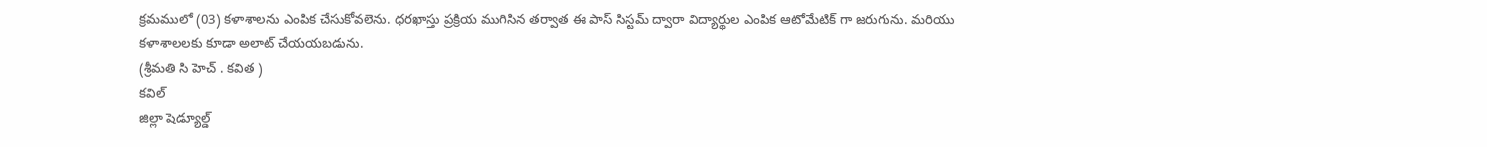క్రమములో (03) కళాశాలను ఎంపిక చేసుకోవలెను. ధరఖాస్తు ప్రక్రియ ముగిసిన తర్వాత ఈ పాస్ సిస్టమ్ ద్వారా విద్యార్థుల ఎంపిక ఆటోమేటిక్ గా జరుగును. మరియు కళాశాలలకు కూడా అలాట్ చేయయబడును.
(శ్రీమతి సి హెచ్ . కవిత )
కవిల్
జిల్లా షెడ్యూల్డ్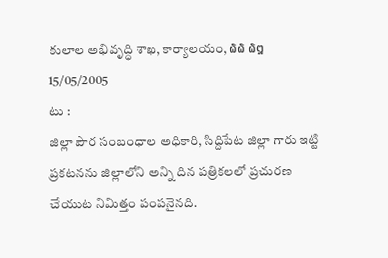కులాల అభివృద్ధి శాఖ, కార్యాలయం, ໖໖ ໖໘ 15/05/2005
టు :
జిల్లా పౌర సంబంధాల అధికారి, సిద్దిపేట జిల్లా గారు ఇట్టి ప్రకటనను జిల్లాలోని అన్ని దిన పత్రికలలో ప్రచురణ చేయుట నిమిత్తం పంపనైనది.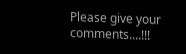Please give your comments....!!!